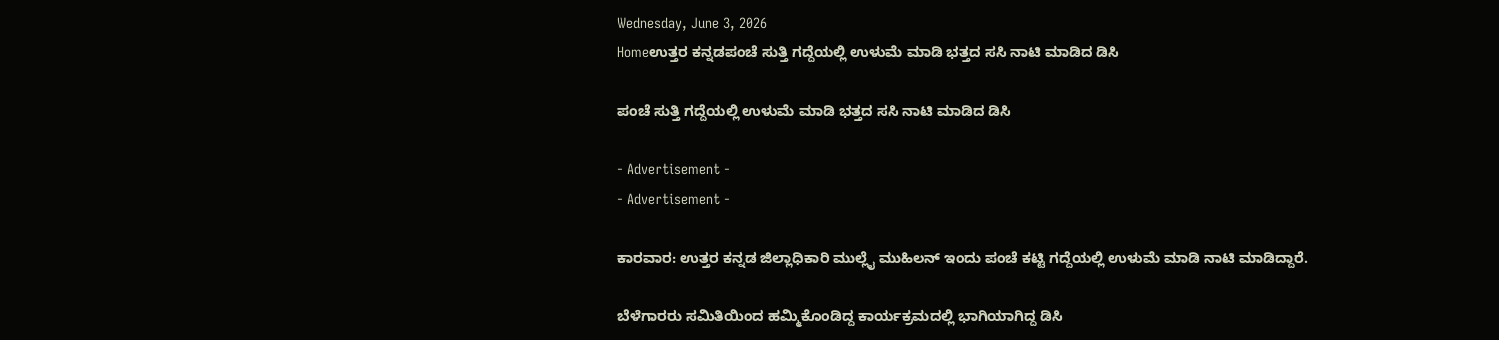Wednesday, June 3, 2026
Homeಉತ್ತರ ಕನ್ನಡಪಂಚೆ ಸುತ್ತಿ ಗದ್ದೆಯಲ್ಲಿ ಉಳುಮೆ ಮಾಡಿ ಭತ್ತದ ಸಸಿ ನಾಟಿ‌ ಮಾಡಿದ ಡಿಸಿ

ಪಂಚೆ ಸುತ್ತಿ ಗದ್ದೆಯಲ್ಲಿ ಉಳುಮೆ ಮಾಡಿ ಭತ್ತದ ಸಸಿ ನಾಟಿ‌ ಮಾಡಿದ ಡಿಸಿ

- Advertisement -
- Advertisement -

ಕಾರವಾರ: ಉತ್ತರ ಕನ್ನಡ ಜಿಲ್ಲಾಧಿಕಾರಿ ಮುಲ್ಲೈ ಮುಹಿಲನ್ ಇಂದು ಪಂಚೆ ಕಟ್ಟಿ ಗದ್ದೆಯಲ್ಲಿ ಉಳುಮೆ ಮಾಡಿ ನಾಟಿ ಮಾಡಿದ್ದಾರೆ.

ಬೆಳೆಗಾರರು ಸಮಿತಿಯಿಂದ ಹಮ್ಮಿಕೊಂಡಿದ್ದ ಕಾರ್ಯಕ್ರಮದಲ್ಲಿ ಭಾಗಿಯಾಗಿದ್ದ ಡಿಸಿ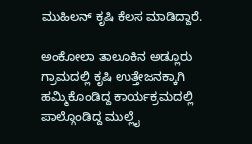ಮುಹಿಲನ್ ಕೃಷಿ ಕೆಲಸ ಮಾಡಿದ್ದಾರೆ.

ಅಂಕೋಲಾ ತಾಲೂಕಿನ ಅಡ್ಲೂರು ಗ್ರಾಮದಲ್ಲಿ ಕೃಷಿ ಉತ್ತೇಜನಕ್ಕಾಗಿ ಹಮ್ಮಿಕೊಂಡಿದ್ದ ಕಾರ್ಯಕ್ರಮದಲ್ಲಿ ಪಾಲ್ಗೊಂಡಿದ್ದ‌ ಮುಲ್ಲೈ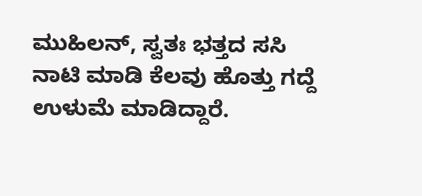ಮುಹಿಲನ್, ಸ್ವತಃ ಭತ್ತದ ಸಸಿ ನಾಟಿ ಮಾಡಿ ಕೆಲವು ಹೊತ್ತು ಗದ್ದೆ ಉಳುಮೆ ಮಾಡಿದ್ದಾರೆ.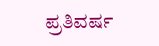ಪ್ರತಿವರ್ಷ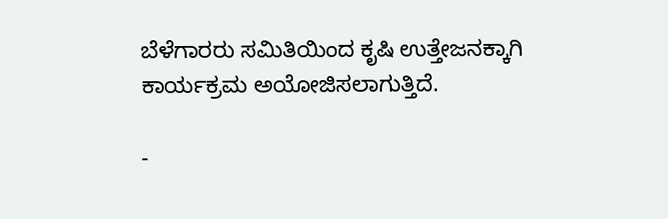ಬೆಳೆಗಾರರು ಸಮಿತಿಯಿಂದ ಕೃಷಿ ಉತ್ತೇಜನಕ್ಕಾಗಿ ಕಾರ್ಯಕ್ರಮ ಅಯೋಜಿಸಲಾಗುತ್ತಿದೆ.

-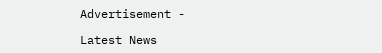Advertisement -

Latest News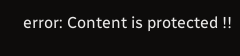error: Content is protected !!